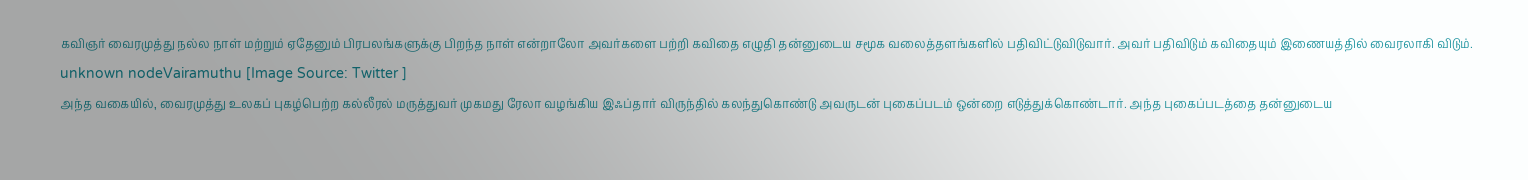கவிஞர் வைரமுத்து நல்ல நாள் மற்றும் ஏதேனும் பிரபலங்களுக்கு பிறந்த நாள் என்றாலோ அவர்களை பற்றி கவிதை எழுதி தன்னுடைய சமூக வலைத்தளங்களில் பதிவிட்டுவிடுவார். அவர் பதிவிடும் கவிதையும் இணையத்தில் வைரலாகி விடும்.
unknown nodeVairamuthu [Image Source: Twitter ]
அந்த வகையில், வைரமுத்து உலகப் புகழ்பெற்ற கல்லீரல் மருத்துவர் முகமது ரேலா வழங்கிய இஃப்தார் விருந்தில் கலந்துகொண்டு அவருடன் புகைப்படம் ஒன்றை எடுத்துக்கொண்டார். அந்த புகைப்படத்தை தன்னுடைய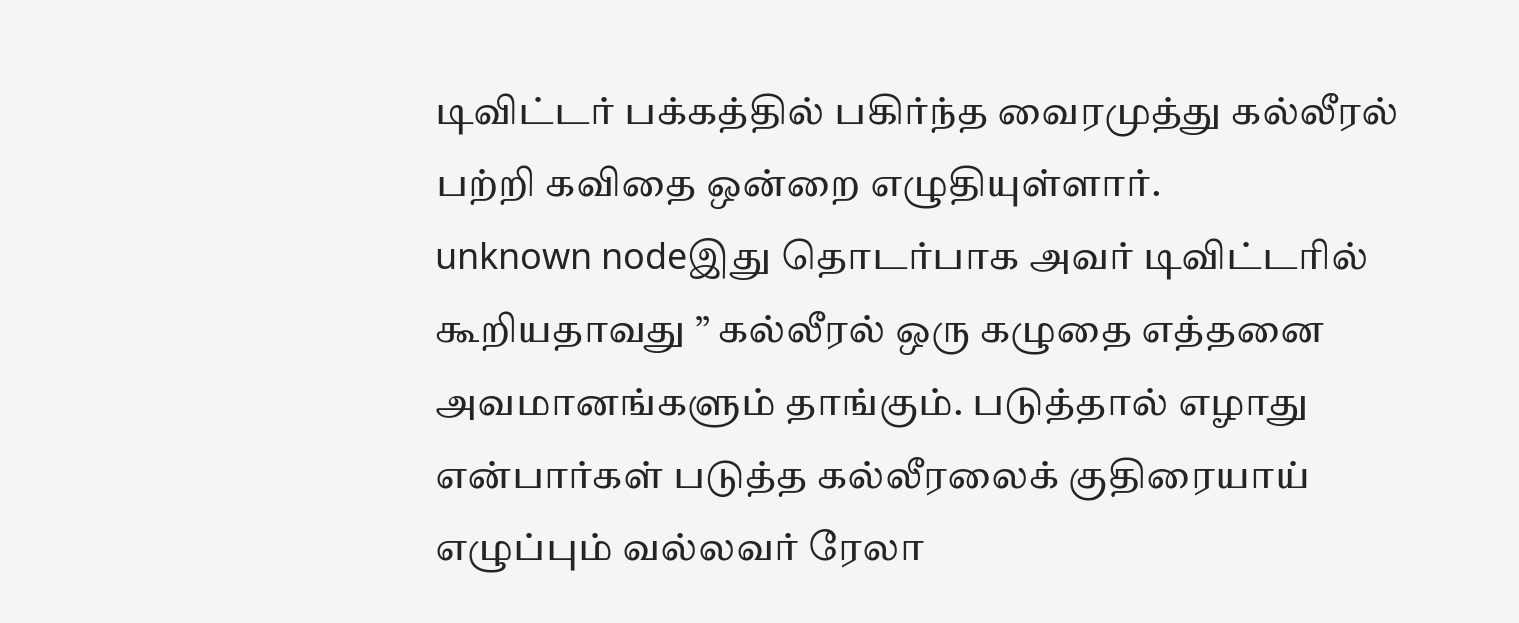டிவிட்டர் பக்கத்தில் பகிர்ந்த வைரமுத்து கல்லீரல் பற்றி கவிதை ஒன்றை எழுதியுள்ளார்.
unknown nodeஇது தொடர்பாக அவர் டிவிட்டரில் கூறியதாவது ” கல்லீரல் ஒரு கழுதை எத்தனை அவமானங்களும் தாங்கும். படுத்தால் எழாது என்பார்கள் படுத்த கல்லீரலைக் குதிரையாய் எழுப்பும் வல்லவர் ரேலா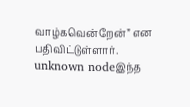வாழ்கவென்றேன்” என பதிவிட்டுள்ளார்.
unknown nodeஇந்த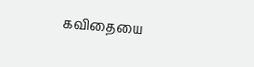கவிதையை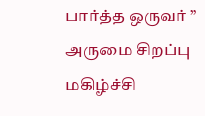பார்த்த ஒருவர் ” அருமை சிறப்பு மகிழ்ச்சி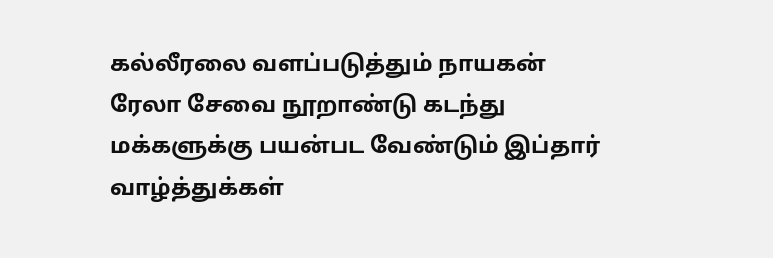கல்லீரலை வளப்படுத்தும் நாயகன் ரேலா சேவை நூறாண்டு கடந்து மக்களுக்கு பயன்பட வேண்டும் இப்தார் வாழ்த்துக்கள்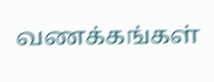வணக்கங்கள்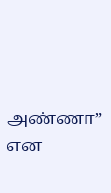அண்ணா” என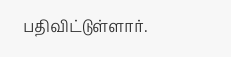பதிவிட்டுள்ளார்.